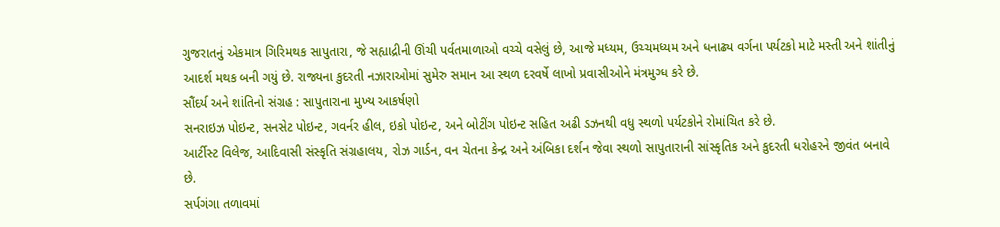ગુજરાતનું એકમાત્ર ગિરિમથક સાપુતારા, જે સહ્યાદ્રીની ઊંચી પર્વતમાળાઓ વચ્ચે વસેલું છે, આજે મધ્યમ, ઉચ્ચમધ્યમ અને ધનાઢ્ય વર્ગના પર્યટકો માટે મસ્તી અને શાંતીનું આદર્શ મથક બની ગયું છે. રાજ્યના કુદરતી નઝારાઓમાં સુમેરુ સમાન આ સ્થળ દરવર્ષે લાખો પ્રવાસીઓને મંત્રમુગ્ધ કરે છે.
સૌંદર્ય અને શાંતિનો સંગ્રહ : સાપુતારાના મુખ્ય આકર્ષણો
સનરાઇઝ પોઇન્ટ, સનસેટ પોઇન્ટ, ગવર્નર હીલ, ઇકો પોઇન્ટ, અને બોટીંગ પોઇન્ટ સહિત અઢી ડઝનથી વધુ સ્થળો પર્યટકોને રોમાંચિત કરે છે.
આર્ટીસ્ટ વિલેજ, આદિવાસી સંસ્કૃતિ સંગ્રહાલય, રોઝ ગાર્ડન, વન ચેતના કેન્દ્ર અને અંબિકા દર્શન જેવા સ્થળો સાપુતારાની સાંસ્કૃતિક અને કુદરતી ધરોહરને જીવંત બનાવે છે.
સર્પગંગા તળાવમાં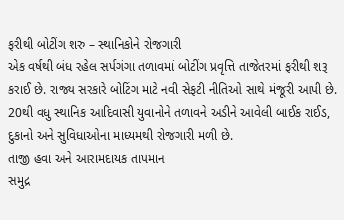ફરીથી બોટીંગ શરુ – સ્થાનિકોને રોજગારી
એક વર્ષથી બંધ રહેલ સર્પગંગા તળાવમાં બોટીંગ પ્રવૃત્તિ તાજેતરમાં ફરીથી શરૂ કરાઈ છે. રાજ્ય સરકારે બોટિંગ માટે નવી સેફટી નીતિઓ સાથે મંજૂરી આપી છે.
20થી વધુ સ્થાનિક આદિવાસી યુવાનોને તળાવને અડીને આવેલી બાઈક રાઈડ, દુકાનો અને સુવિધાઓના માધ્યમથી રોજગારી મળી છે.
તાજી હવા અને આરામદાયક તાપમાન
સમુદ્ર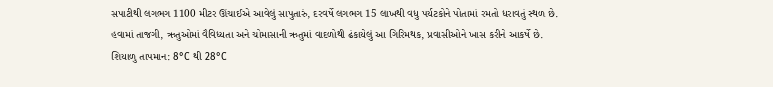સપાટીથી લગભગ 1100 મીટર ઊંચાઈએ આવેલું સાપુતારું, દરવર્ષે લગભગ 15 લાખથી વધુ પર્યટકોને પોતામાં રમતો ધરાવતું સ્થળ છે.
હવામાં તાજગી, ઋતુઓમાં વૈવિધ્યતા અને ચોમાસાની ઋતુમાં વાદળોથી ઢંકાયેલું આ ગિરિમથક, પ્રવાસીઓને ખાસ કરીને આકર્ષે છે.
શિયાળુ તાપમાન: 8°C થી 28°C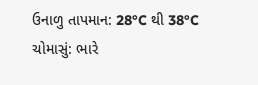ઉનાળુ તાપમાન: 28°C થી 38°C
ચોમાસું: ભારે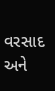વરસાદ અને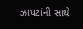ઝાપટાંની સાથે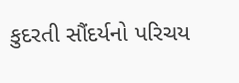કુદરતી સૌંદર્યનો પરિચય